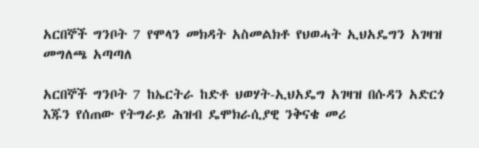አርበኞች ግንቦት 7 የሞላን መክዳት አስመልክቶ የህወሓት ኢህአዴግን አገዛዝ መግለጫ አጣጣለ

አርበኞች ግንቦት 7 ከኤርትራ ከድቶ ህወሃት-ኢህአዴግ አገዛዝ በሱዳን አድርጎ እጁን የሰጠው የትግራይ ሕዝብ ዴሞክራሲያዊ ንቅናቄ መሪ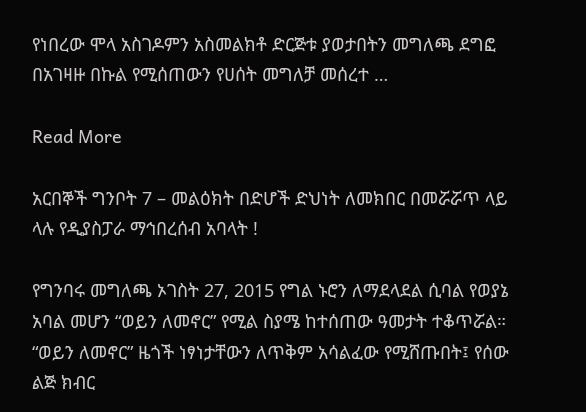የነበረው ሞላ አስገዶምን አስመልክቶ ድርጅቱ ያወታበትን መግለጫ ደግፎ በአገዛዙ በኩል የሚሰጠውን የሀሰት መግለቻ መሰረተ …

Read More

አርበኞች ግንቦት 7 – መልዕክት በድሆች ድህነት ለመክበር በመሯሯጥ ላይ ላሉ የዲያስፓራ ማኅበረሰብ አባላት !

የግንባሩ መግለጫ ኦገስት 27, 2015 የግል ኑሮን ለማደላደል ሲባል የወያኔ አባል መሆን “ወይን ለመኖር” የሚል ስያሜ ከተሰጠው ዓመታት ተቆጥሯል። “ወይን ለመኖር” ዜጎች ነፃነታቸውን ለጥቅም አሳልፈው የሚሸጡበት፤ የሰው ልጅ ክብር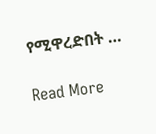የሚዋረድበት …

Read More